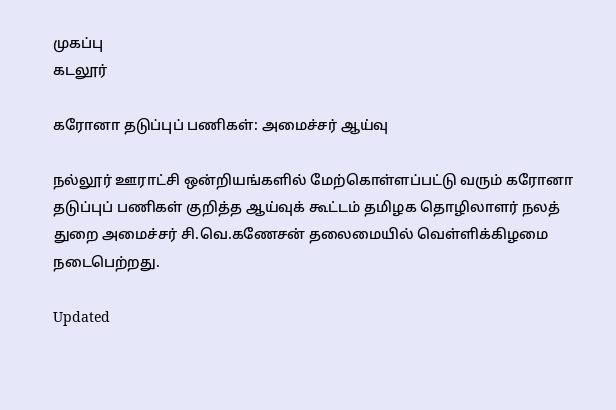முகப்பு
கடலூர்

கரோனா தடுப்புப் பணிகள்: அமைச்சர் ஆய்வு

நல்லூர் ஊராட்சி ஒன்றியங்களில் மேற்கொள்ளப்பட்டு வரும் கரோனா தடுப்புப் பணிகள் குறித்த ஆய்வுக் கூட்டம் தமிழக தொழிலாளர் நலத் துறை அமைச்சர் சி.வெ.கணேசன் தலைமையில் வெள்ளிக்கிழமை நடைபெற்றது.

Updated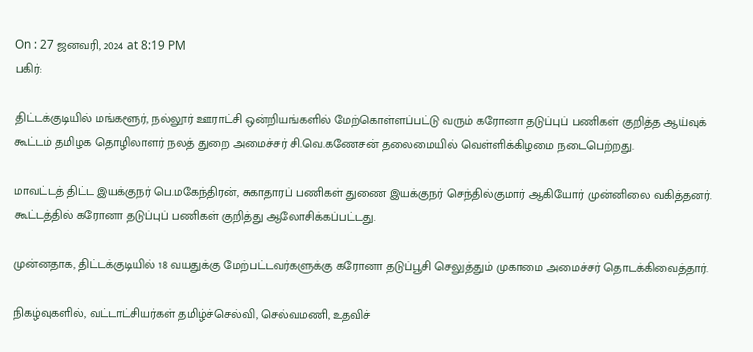On : 27 ஜனவரி, 2024 at 8:19 PM
பகிர்:

திட்டக்குடியில் மங்களூர், நல்லூர் ஊராட்சி ஒன்றியங்களில் மேற்கொள்ளப்பட்டு வரும் கரோனா தடுப்புப் பணிகள் குறித்த ஆய்வுக் கூட்டம் தமிழக தொழிலாளர் நலத் துறை அமைச்சர் சி.வெ.கணேசன் தலைமையில் வெள்ளிக்கிழமை நடைபெற்றது.

மாவட்டத் திட்ட இயக்குநர் பெ.மகேந்திரன், சுகாதாரப் பணிகள் துணை இயக்குநர் செந்தில்குமார் ஆகியோர் முன்னிலை வகித்தனர். கூட்டத்தில் கரோனா தடுப்புப் பணிகள் குறித்து ஆலோசிக்கப்பட்டது.

முன்னதாக, திட்டக்குடியில் 18 வயதுக்கு மேற்பட்டவர்களுக்கு கரோனா தடுப்பூசி செலுத்தும் முகாமை அமைச்சர் தொடக்கிவைத்தார்.

நிகழ்வுகளில், வட்டாட்சியர்கள் தமிழ்ச்செல்வி, செல்வமணி, உதவிச்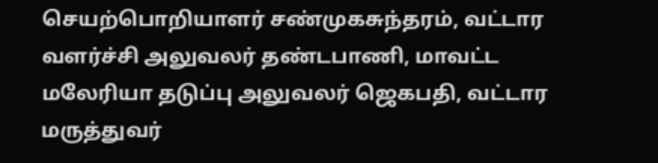செயற்பொறியாளர் சண்முகசுந்தரம், வட்டார வளர்ச்சி அலுவலர் தண்டபாணி, மாவட்ட மலேரியா தடுப்பு அலுவலர் ஜெகபதி, வட்டார மருத்துவர்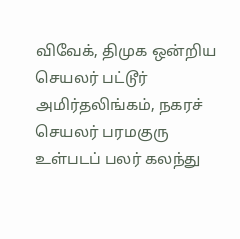விவேக், திமுக ஒன்றிய செயலர் பட்டூர் அமிர்தலிங்கம், நகரச் செயலர் பரமகுரு உள்படப் பலர் கலந்து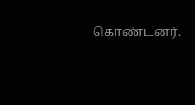கொண்டனர்.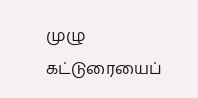முழு கட்டுரையைப்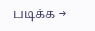படிக்க →